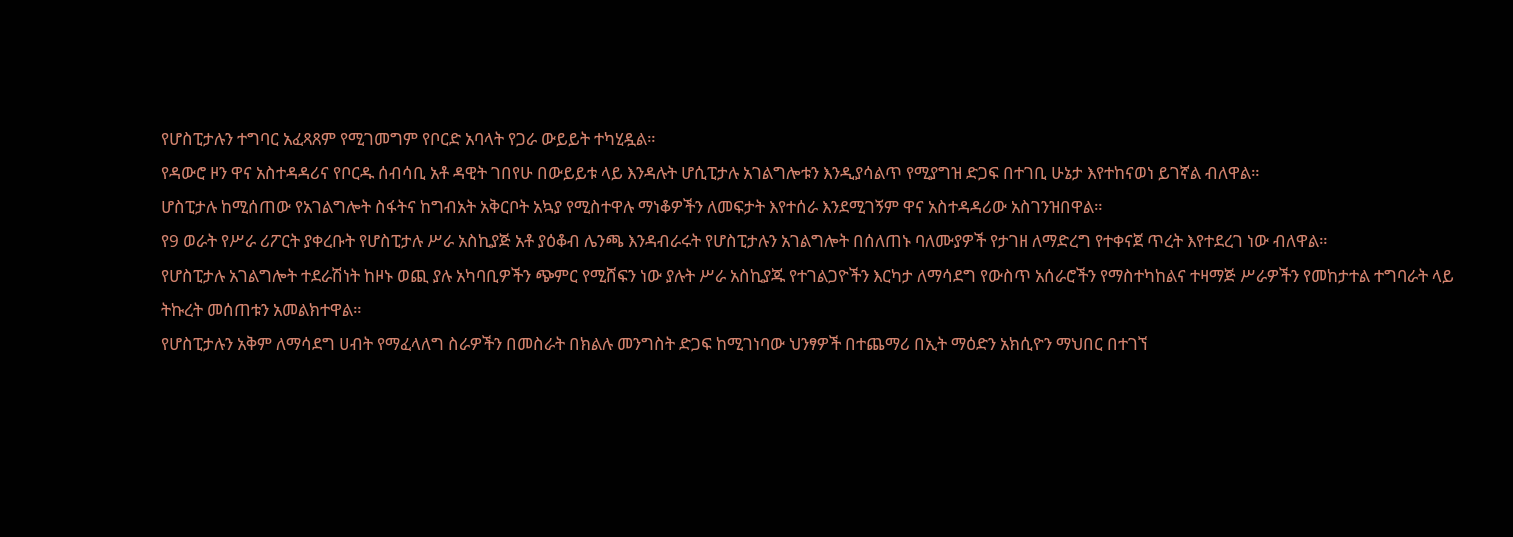የሆስፒታሉን ተግባር አፈጻጸም የሚገመግም የቦርድ አባላት የጋራ ውይይት ተካሂዷል።
የዳውሮ ዞን ዋና አስተዳዳሪና የቦርዱ ሰብሳቢ አቶ ዳዊት ገበየሁ በውይይቱ ላይ እንዳሉት ሆሲፒታሉ አገልግሎቱን እንዲያሳልጥ የሚያግዝ ድጋፍ በተገቢ ሁኔታ እየተከናወነ ይገኛል ብለዋል።
ሆስፒታሉ ከሚሰጠው የአገልግሎት ስፋትና ከግብአት አቅርቦት አኳያ የሚስተዋሉ ማነቆዎችን ለመፍታት እየተሰራ እንደሚገኝም ዋና አስተዳዳሪው አስገንዝበዋል።
የ9 ወራት የሥራ ሪፖርት ያቀረቡት የሆስፒታሉ ሥራ አስኪያጅ አቶ ያዕቆብ ሌንጫ እንዳብራሩት የሆስፒታሉን አገልግሎት በሰለጠኑ ባለሙያዎች የታገዘ ለማድረግ የተቀናጀ ጥረት እየተደረገ ነው ብለዋል።
የሆስፒታሉ አገልግሎት ተደራሽነት ከዞኑ ወጪ ያሉ አካባቢዎችን ጭምር የሚሸፍን ነው ያሉት ሥራ አስኪያጁ የተገልጋዮችን እርካታ ለማሳደግ የውስጥ አሰራሮችን የማስተካከልና ተዛማጅ ሥራዎችን የመከታተል ተግባራት ላይ ትኩረት መሰጠቱን አመልክተዋል።
የሆስፒታሉን አቅም ለማሳደግ ሀብት የማፈላለግ ስራዎችን በመስራት በክልሉ መንግስት ድጋፍ ከሚገነባው ህንፃዎች በተጨማሪ በኢት ማዕድን አክሲዮን ማህበር በተገኘ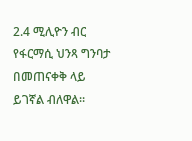2.4 ሚሊዮን ብር የፋርማሲ ህንጻ ግንባታ በመጠናቀቅ ላይ ይገኛል ብለዋል።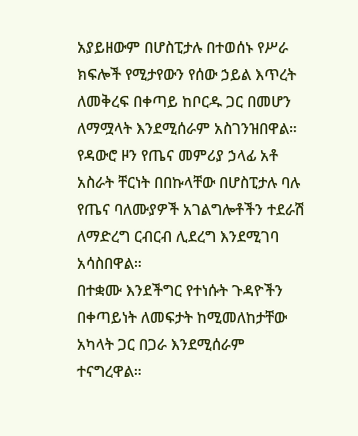አያይዘውም በሆስፒታሉ በተወሰኑ የሥራ ክፍሎች የሚታየውን የሰው ኃይል እጥረት ለመቅረፍ በቀጣይ ከቦርዱ ጋር በመሆን ለማሟላት እንደሚሰራም አስገንዝበዋል።
የዳውሮ ዞን የጤና መምሪያ ኃላፊ አቶ አስራት ቸርነት በበኩላቸው በሆስፒታሉ ባሉ የጤና ባለሙያዎች አገልግሎቶችን ተደራሽ ለማድረግ ርብርብ ሊደረግ እንደሚገባ አሳስበዋል።
በተቋሙ እንደችግር የተነሱት ጉዳዮችን በቀጣይነት ለመፍታት ከሚመለከታቸው አካላት ጋር በጋራ እንደሚሰራም ተናግረዋል።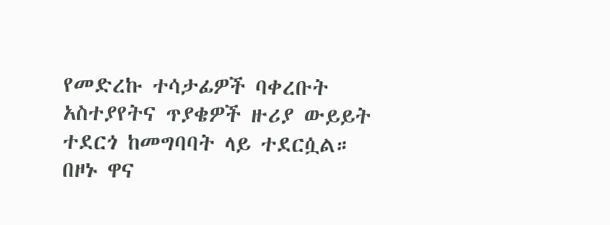የመድረኩ ተሳታፊዎች ባቀረቡት አስተያየትና ጥያቄዎች ዙሪያ ውይይት ተደርጎ ከመግባባት ላይ ተደርሷል።
በዞኑ ዋና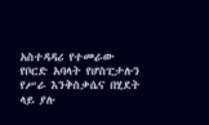አስተዳዳሪ የተመራው የቦርድ አባላት የሆስፒታሉን የሥራ እንቅስቃሴና በሂደት ላይ ያሉ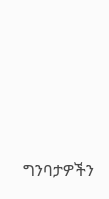ግንባታዎችን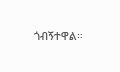ጎብኝተዋል።